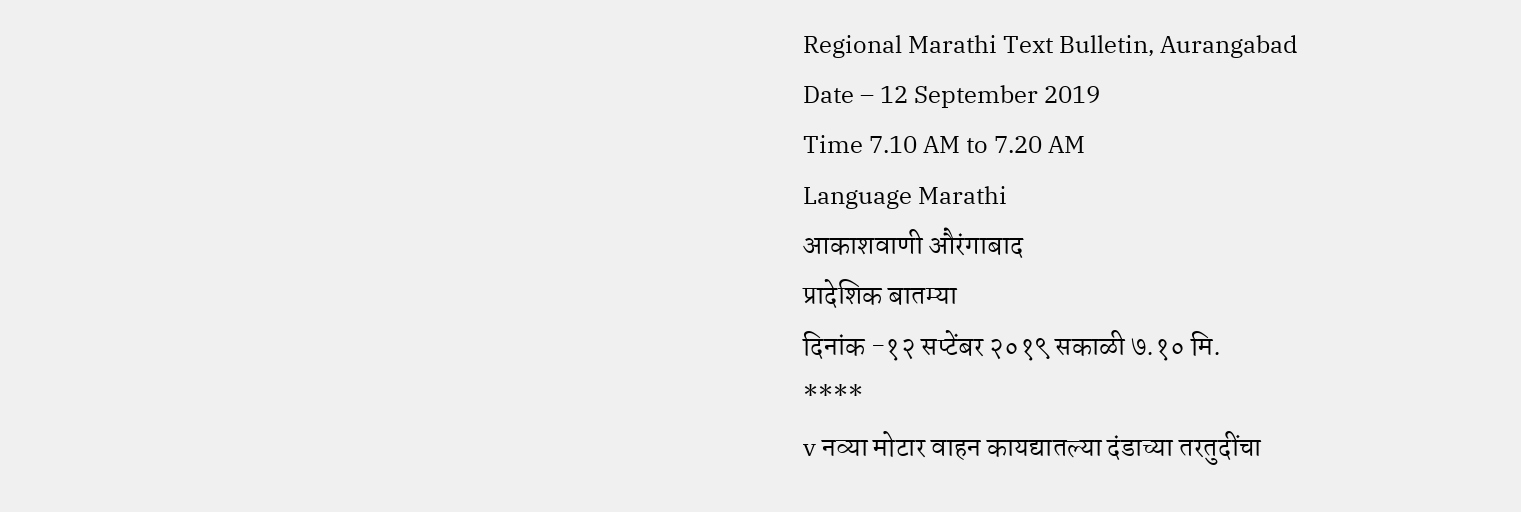Regional Marathi Text Bulletin, Aurangabad
Date – 12 September 2019
Time 7.10 AM to 7.20 AM
Language Marathi
आकाशवाणी औरंगाबाद
प्रादेशिक बातम्या
दिनांक -१२ सप्टेंबर २०१९ सकाळी ७.१० मि.
****
v नव्या मोटार वाहन कायद्यातल्या दंडाच्या तरतुदींचा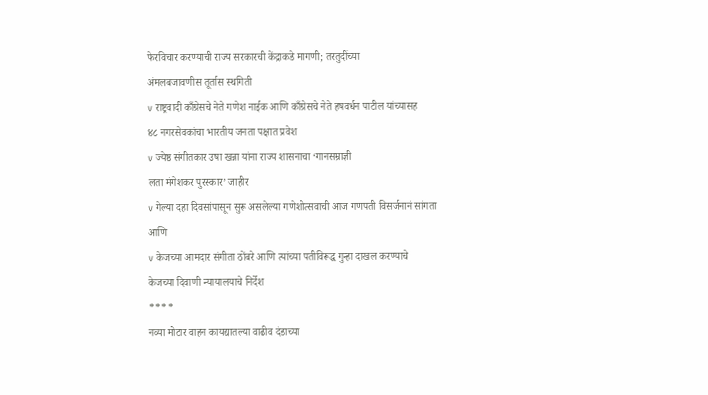फेरविचार करण्याची राज्य सरकारची केंद्राकडे मागणी; तरतुदींच्या
अंमलबजावणीस तूर्तास स्थगिती
v राष्ट्रवादी काँग्रेसचे नेते गणेश नाईक आणि काँग्रेसचे नेते हषवर्धन पाटील यांच्यासह
४८ नगरसेवकांचा भारतीय जनता पक्षात प्रवेश
v ज्येष्ठ संगीतकार उषा खन्ना यांना राज्य शासनाचा ‘गानसम्राज्ञी
लता मंगेशकर पुरस्कार’ जाहीर
v गेल्या दहा दिवसांपासून सुरू असलेल्या गणेशोत्सवाची आज गणपती विसर्जनानं सांगता
आणि
v केजच्या आमदार संगीता ठोंबरे आणि त्यांच्या पतीविरूद्ध गुन्हा दाखल करण्याचे
केजच्या दिवाणी न्यायालयाचे निर्देश
****
नव्या मोटार वाहन कायद्यातल्या वाढीव दंडाच्या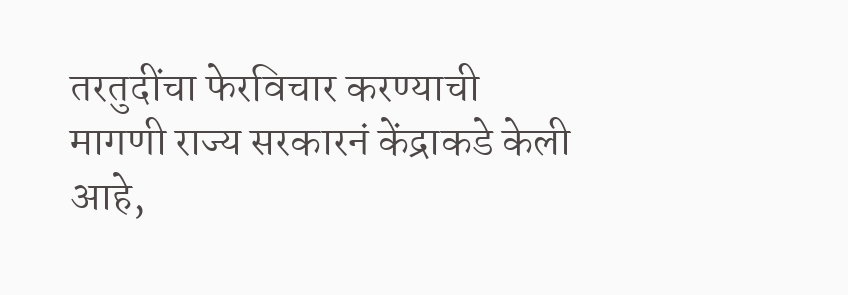तरतुदींचा फेरविचार करण्याची मागणी राज्य सरकारनं केंद्राकडे केली आहे,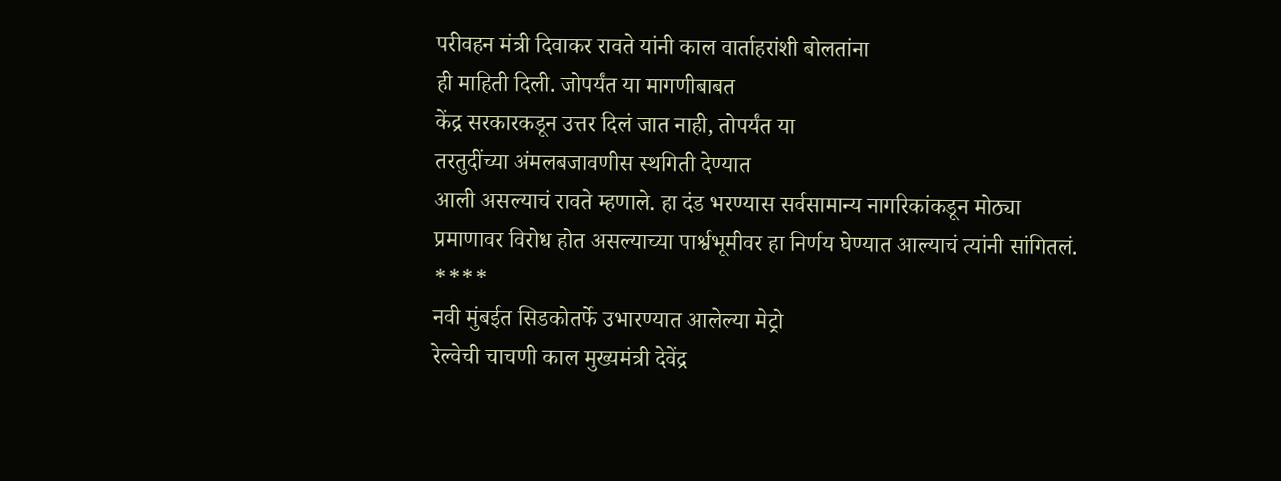परीवहन मंत्री दिवाकर रावते यांनी काल वार्ताहरांशी बोलतांना
ही माहिती दिली. जोपर्यंत या मागणीबाबत
केंद्र सरकारकडून उत्तर दिलं जात नाही, तोपर्यंत या
तरतुदींच्या अंमलबजावणीस स्थगिती देण्यात
आली असल्याचं रावते म्हणाले. हा दंड भरण्यास सर्वसामान्य नागरिकांकडून मोठ्या
प्रमाणावर विरोध होत असल्याच्या पार्श्वभूमीवर हा निर्णय घेण्यात आल्याचं त्यांनी सांगितलं.
****
नवी मुंबईत सिडकोतर्फे उभारण्यात आलेल्या मेट्रो
रेल्वेची चाचणी काल मुख्यमंत्री देवेंद्र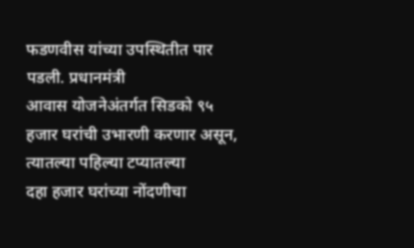फडणवीस यांच्या उपस्थितीत पार पडली. प्रधानमंत्री
आवास योजनेअंतर्गत सिडको ९५ हजार घरांची उभारणी करणार असून, त्यातल्या पहिल्या टप्यातल्या
दहा हजार घरांच्या नोंदणीचा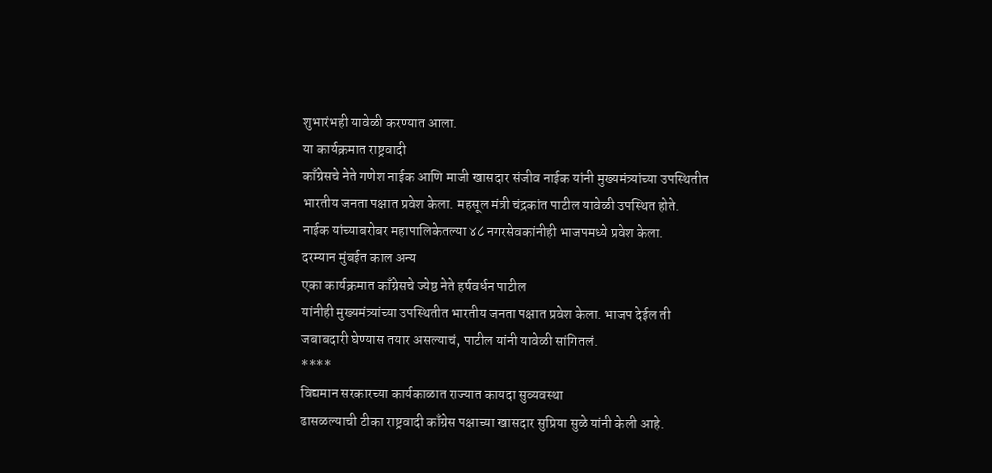शुभारंभही यावेळी करण्यात आला.
या कार्यक्रमात राष्ट्रवादी
काँग्रेसचे नेते गणेश नाईक आणि माजी खासदार संजीव नाईक यांनी मुख्यमंत्र्यांच्या उपस्थितीत
भारतीय जनता पक्षात प्रवेश केला. महसूल मंत्री चंद्रकांत पाटील यावेळी उपस्थित होते.
नाईक यांच्याबरोबर महापालिकेतल्या ४८ नगरसेवकांनीही भाजपमध्ये प्रवेश केला.
दरम्यान मुंबईत काल अन्य
एका कार्यक्रमात काँग्रेसचे ज्येष्ठ नेते हर्षवर्धन पाटील
यांनीही मुख्यमंत्र्यांच्या उपस्थितीत भारतीय जनता पक्षात प्रवेश केला. भाजप देईल ती
जबाबदारी घेण्यास तयार असल्याचं, पाटील यांनी यावेळी सांगितलं.
****
विद्यमान सरकारच्या कार्यकाळात राज्यात कायदा सुव्यवस्था
ढासळल्याची टीका राष्ट्रवादी काँग्रेस पक्षाच्या खासदार सुप्रिया सुळे यांनी केली आहे.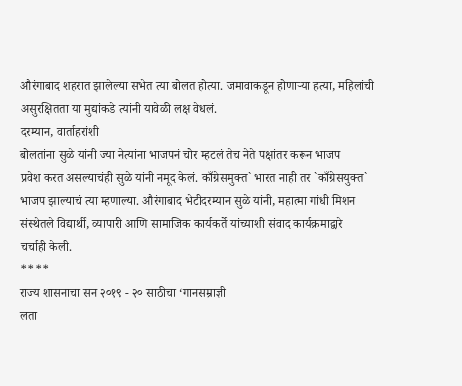औरंगाबाद शहरात झालेल्या सभेत त्या बोलत होत्या. जमावाकडून होणाऱ्या हत्या, महिलांची
असुरक्षितता या मुद्यांकडे त्यांनी यावेळी लक्ष वेधलं.
दरम्यान, वार्ताहरांशी
बोलतांना सुळे यांनी ज्या नेत्यांना भाजपनं चोर म्हटलं तेच नेते पक्षांतर करून भाजप
प्रवेश करत असल्याचंही सुळे यांनी नमूद केलं. काँग्रेसमुक्त` भारत नाही तर `काँग्रेसयुक्त`
भाजप झाल्याचं त्या म्हणाल्या. औरंगाबाद भेटीदरम्यान सुळे यांनी, महात्मा गांधी मिशन
संस्थेतले विद्यार्थी, व्यापारी आणि सामाजिक कार्यकर्ते यांच्याशी संवाद कार्यक्रमाद्वारे
चर्चाही केली.
****
राज्य शासनाचा सन २०१९ - २० साठीचा ‘गानसम्राज्ञी
लता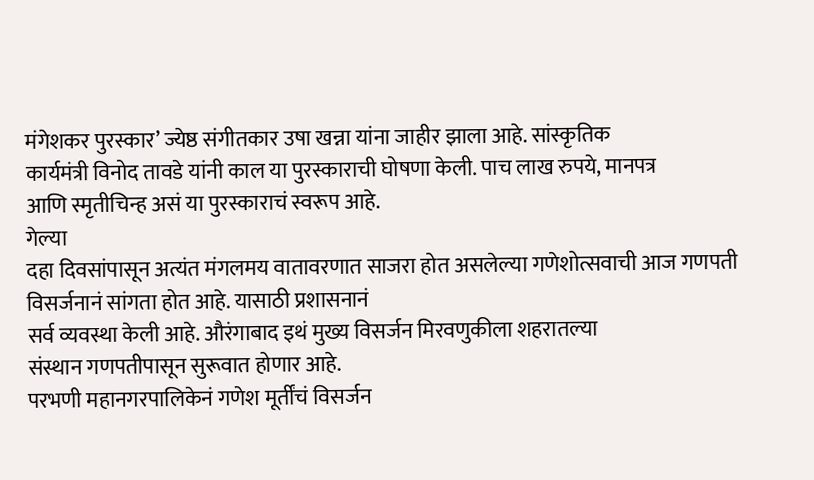मंगेशकर पुरस्कार’ ज्येष्ठ संगीतकार उषा खन्ना यांना जाहीर झाला आहे. सांस्कृतिक
कार्यमंत्री विनोद तावडे यांनी काल या पुरस्काराची घोषणा केली. पाच लाख रुपये, मानपत्र
आणि स्मृतीचिन्ह असं या पुरस्काराचं स्वरूप आहे.
गेल्या
दहा दिवसांपासून अत्यंत मंगलमय वातावरणात साजरा होत असलेल्या गणेशोत्सवाची आज गणपती
विसर्जनानं सांगता होत आहे. यासाठी प्रशासनानं
सर्व व्यवस्था केली आहे. औरंगाबाद इथं मुख्य विसर्जन मिरवणुकीला शहरातल्या
संस्थान गणपतीपासून सुरूवात होणार आहे.
परभणी महानगरपालिकेनं गणेश मूर्तींचं विसर्जन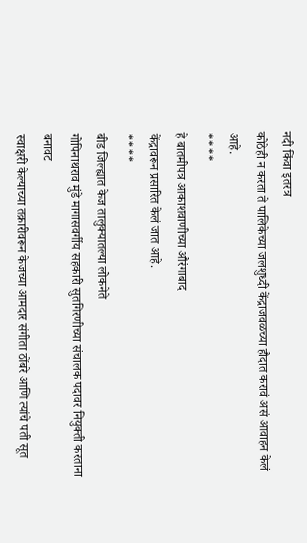नदी किंवा इतरत्र
कोठेही न करता ते पालिकेच्या जलशुध्दी केंद्राजवळच्या हौदात करावं असं आवाहन केलं आहे.
****
हे बातमीपत्र आकाशवाणीच्या औरंगाबाद
केंद्रावरून प्रसारित केलं जात आहे.
****
बीड जिल्ह्यात केज तालुक्यातल्या लोकनेते
गोपिनाथराव मुंडे मागासवर्गीय सहकारी सुतगिरणीच्या संचालक पदावर नियुक्ती करताना बनावट
स्वाक्षरी केल्याच्या तक्रारीवरून केजच्या आमदार संगीता ठोंबरे आणि त्यांचे पती सूत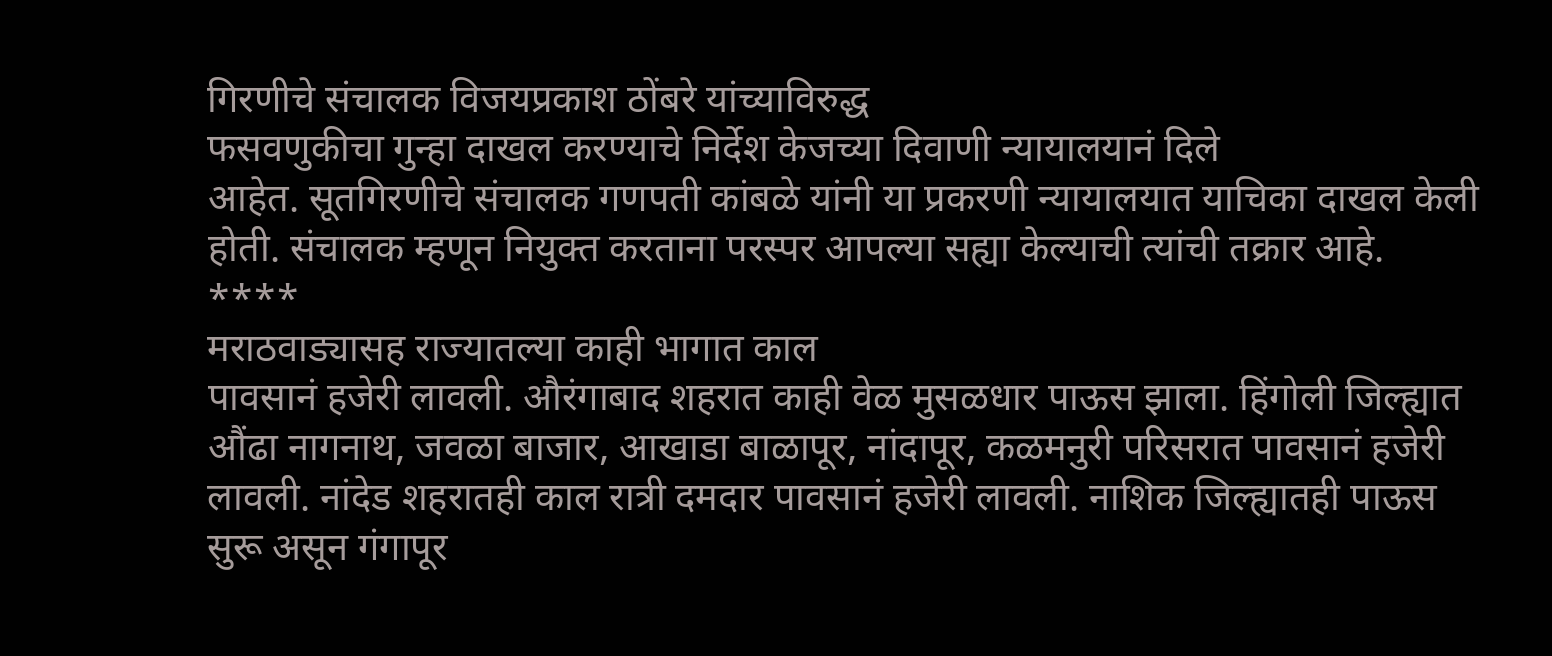गिरणीचे संचालक विजयप्रकाश ठोंबरे यांच्याविरुद्ध
फसवणुकीचा गुन्हा दाखल करण्याचे निर्देश केजच्या दिवाणी न्यायालयानं दिले
आहेत. सूतगिरणीचे संचालक गणपती कांबळे यांनी या प्रकरणी न्यायालयात याचिका दाखल केली
होती. संचालक म्हणून नियुक्त करताना परस्पर आपल्या सह्या केल्याची त्यांची तक्रार आहे.
****
मराठवाड्यासह राज्यातल्या काही भागात काल
पावसानं हजेरी लावली. औरंगाबाद शहरात काही वेळ मुसळधार पाऊस झाला. हिंगोली जिल्ह्यात
औंढा नागनाथ, जवळा बाजार, आखाडा बाळापूर, नांदापूर, कळमनुरी परिसरात पावसानं हजेरी
लावली. नांदेड शहरातही काल रात्री दमदार पावसानं हजेरी लावली. नाशिक जिल्ह्यातही पाऊस
सुरू असून गंगापूर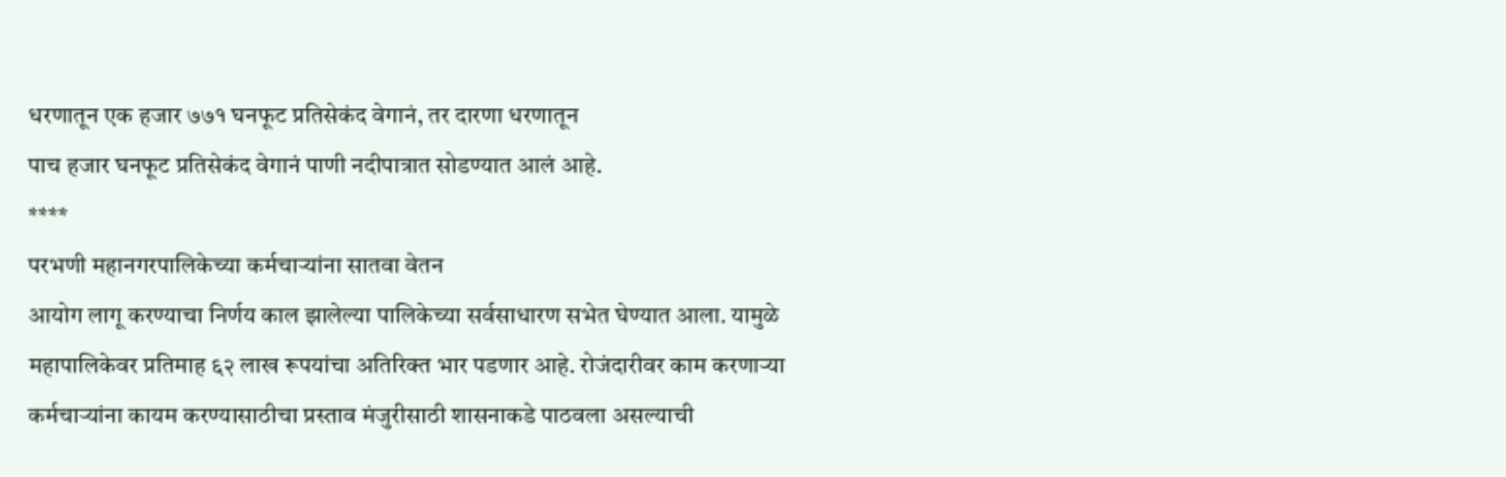धरणातून एक हजार ७७१ घनफूट प्रतिसेकंद वेगानं, तर दारणा धरणातून
पाच हजार घनफूट प्रतिसेकंद वेगानं पाणी नदीपात्रात सोडण्यात आलं आहे.
****
परभणी महानगरपालिकेच्या कर्मचाऱ्यांना सातवा वेतन
आयोग लागू करण्याचा निर्णय काल झालेल्या पालिकेच्या सर्वसाधारण सभेत घेण्यात आला. यामुळे
महापालिकेवर प्रतिमाह ६२ लाख रूपयांचा अतिरिक्त भार पडणार आहे. रोजंदारीवर काम करणाऱ्या
कर्मचाऱ्यांना कायम करण्यासाठीचा प्रस्ताव मंजुरीसाठी शासनाकडे पाठवला असल्याची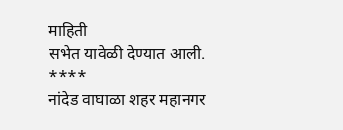माहिती
सभेत यावेळी देण्यात आली.
****
नांदेड वाघाळा शहर महानगर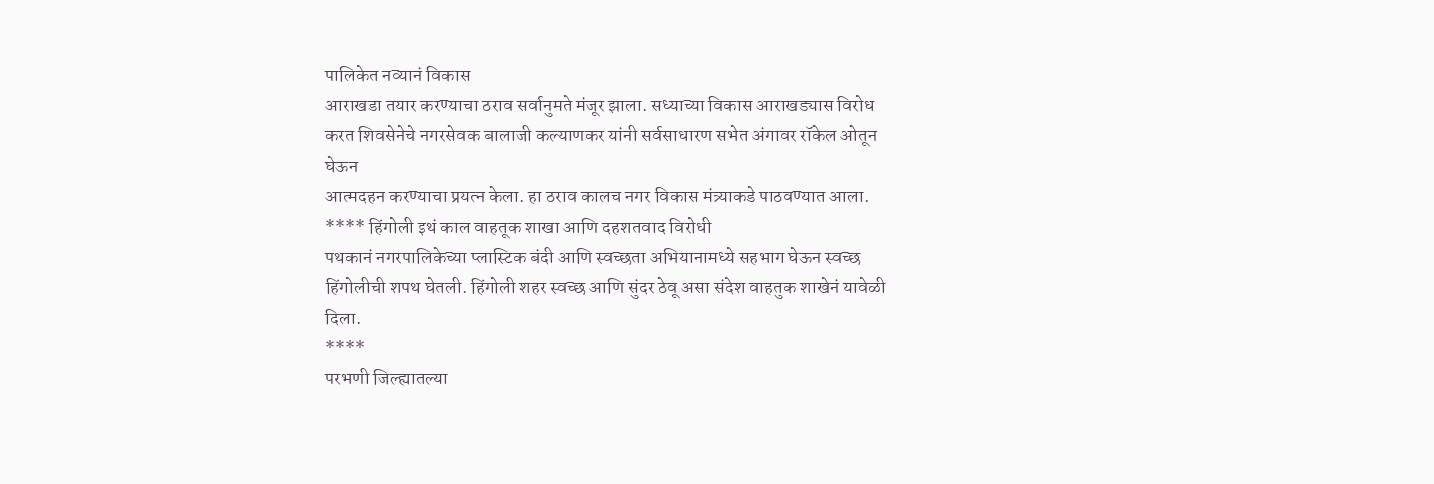पालिकेत नव्यानं विकास
आराखडा तयार करण्याचा ठराव सर्वानुमते मंजूर झाला. सध्याच्या विकास आराखड्यास विरोध
करत शिवसेनेचे नगरसेवक बालाजी कल्याणकर यांनी सर्वसाधारण सभेत अंगावर रॉकेल ओतून घेऊन
आत्मदहन करण्याचा प्रयत्न केला. हा ठराव कालच नगर विकास मंत्र्याकडे पाठवण्यात आला.
**** हिंगोली इथं काल वाहतूक शाखा आणि दहशतवाद विरोधी
पथकानं नगरपालिकेच्या प्लास्टिक बंदी आणि स्वच्छता अभियानामध्ये सहभाग घेऊन स्वच्छ
हिंगोलीची शपथ घेतली. हिंगोली शहर स्वच्छ आणि सुंदर ठेवू असा संदेश वाहतुक शाखेनं यावेळी दिला.
****
परभणी जिल्ह्यातल्या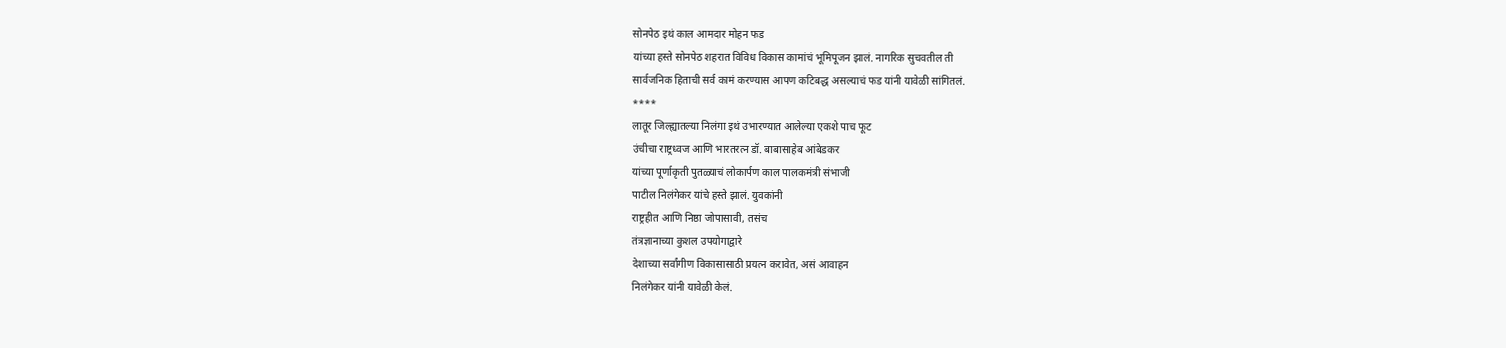सोनपेठ इथं काल आमदार मोहन फड
यांच्या हस्ते सोनपेठ शहरात विविध विकास कामांचं भूमिपूजन झालं. नागरिक सुचवतील ती
सार्वजनिक हिताची सर्व कामं करण्यास आपण कटिबद्ध असल्याचं फड यांनी यावेळी सांगितलं.
****
लातूर जिल्ह्यातल्या निलंगा इथं उभारण्यात आलेल्या एकशे पाच फूट
उंचीचा राष्ट्रध्वज आणि भारतरत्न डॉ. बाबासाहेब आंबेडकर
यांच्या पूर्णाकृती पुतळ्याचं लोकार्पण काल पालकमंत्री संभाजी
पाटील निलंगेकर यांचे हस्ते झालं. युवकांनी
राष्ट्रहीत आणि निष्ठा जोपासावी, तसंच
तंत्रज्ञानाच्या कुशल उपयोगाद्वारे
देशाच्या सर्वांगीण विकासासाठी प्रयत्न करावेत, असं आवाहन
निलंगेकर यांनी यावेळी केलं.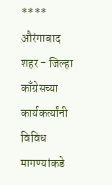****
औरंगाबाद शहर - जिल्हा काँग्रेसच्या कार्यकर्त्यांनी
विविध मागण्यांकडे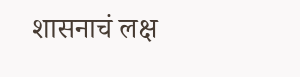शासनाचं लक्ष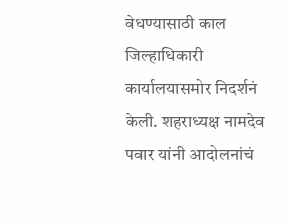वेधण्यासाठी काल जिल्हाधिकारी कार्यालयासमोर निदर्शनं
केली. शहराध्यक्ष नामदेव पवार यांनी आदोलनांचं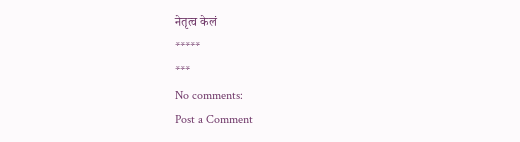नेतृत्व केलं
*****
***
No comments:
Post a Comment